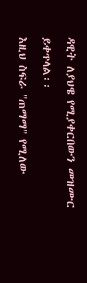ዳዊት ለያህዌ የሚያቀርበውን መዝሙር ይቀጥላል፡፡
እዚህ ስፍራ "ጠማማ" የሚለው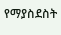የማያስደስት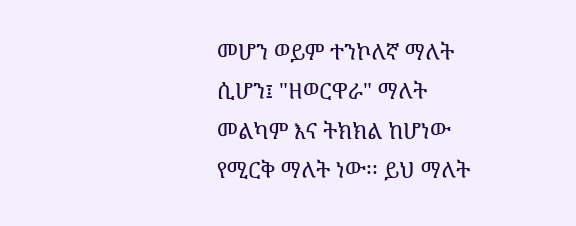መሆን ወይም ተንኮለኛ ማለት ሲሆን፤ "ዘወርዋራ" ማለት መልካም እና ትክክል ከሆነው የሚርቅ ማለት ነው፡፡ ይህ ማለት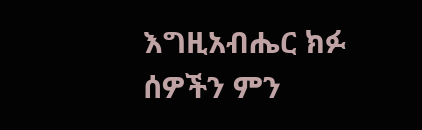እግዚአብሔር ክፉ ሰዎችን ምን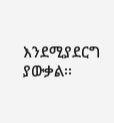እንደሚያደርግ ያውቃል፡፡